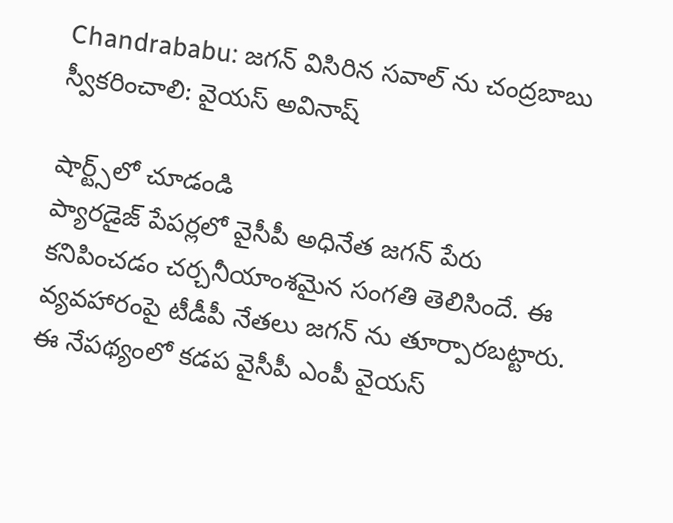Chandrababu: జగన్ విసిరిన సవాల్ ను చంద్రబాబు స్వీకరించాలి: వైయస్ అవినాష్

షార్ట్స్‌లో చూడండి
ప్యారడైజ్ పేపర్లలో వైసీపీ అధినేత జగన్ పేరు కనిపించడం చర్చనీయాంశమైన సంగతి తెలిసిందే. ఈ వ్యవహారంపై టీడీపీ నేతలు జగన్ ను తూర్పారబట్టారు. ఈ నేపథ్యంలో కడప వైసీపీ ఎంపీ వైయస్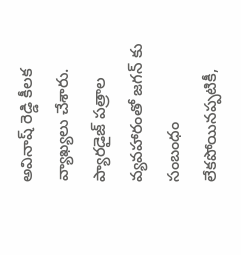అవినాష్ రెడ్డి కీలక వ్యాఖ్యలు చేశారు. ప్యారడైజ్ పత్రాల వ్యవహారంతో జగన్ కు సంబంధం లేకపోయినప్పటికీ,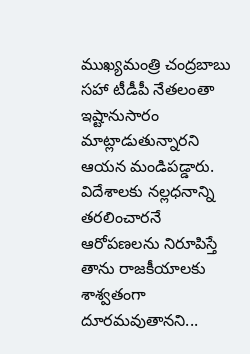ముఖ్యమంత్రి చంద్రబాబు సహా టీడీపీ నేతలంతా ఇష్టానుసారం మాట్లాడుతున్నారని ఆయన మండిపడ్డారు. విదేశాలకు నల్లధనాన్ని తరలించారనే ఆరోపణలను నిరూపిస్తే తాను రాజకీయాలకు శాశ్వతంగా దూరమవుతానని...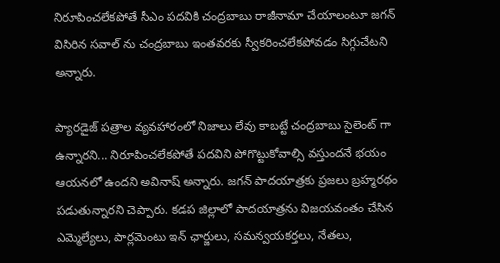నిరూపించలేకపోతే సీఎం పదవికి చంద్రబాబు రాజీనామా చేయాలంటూ జగన్ విసిరిన సవాల్ ను చంద్రబాబు ఇంతవరకు స్వీకరించలేకపోవడం సిగ్గుచేటని అన్నారు.

ప్యారడైజ్ పత్రాల వ్యవహారంలో నిజాలు లేవు కాబట్టే చంద్రబాబు సైలెంట్ గా ఉన్నారని... నిరూపించలేకపోతే పదవిని పోగొట్టుకోవాల్సి వస్తుందనే భయం ఆయనలో ఉందని అవినాష్ అన్నారు. జగన్ పాదయాత్రకు ప్రజలు బ్రహ్మరథం పడుతున్నారని చెప్పారు. కడప జిల్లాలో పాదయాత్రను విజయవంతం చేసిన ఎమ్మెల్యేలు, పార్లమెంటు ఇన్ ఛార్జులు, సమన్వయకర్తలు, నేతలు,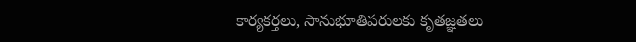కార్యకర్తలు, సానుభూతిపరులకు కృతజ్ఞతలు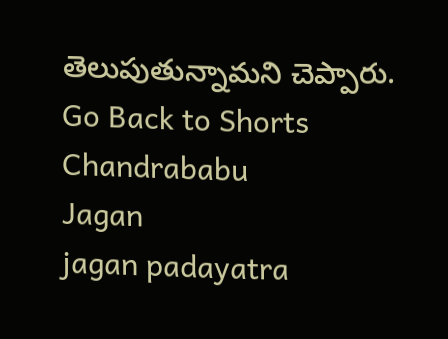తెలుపుతున్నామని చెప్పారు.
Go Back to Shorts
Chandrababu
Jagan
jagan padayatra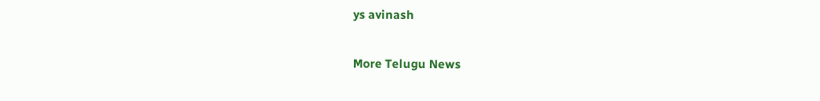ys avinash

More Telugu News